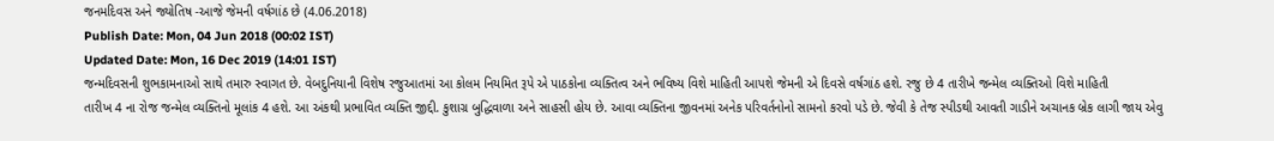જનમદિવસ અને જ્યોતિષ -આજે જેમની વર્ષગાંઠ છે (4.06.2018)
Publish Date: Mon, 04 Jun 2018 (00:02 IST)
Updated Date: Mon, 16 Dec 2019 (14:01 IST)
જન્મદિવસની શુભકામનાઓ સાથે તમારુ સ્વાગત છે. વેબદુનિયાની વિશેષ રજુઆતમાં આ કોલમ નિયમિત રૂપે એ પાઠકોના વ્યક્તિત્વ અને ભવિષ્ય વિશે માહિતી આપશે જેમની એ દિવસે વર્ષગાંઠ હશે. રજુ છે 4 તારીખે જન્મેલ વ્યક્તિઓ વિશે માહિતી
તારીખ 4 ના રોજ જન્મેલ વ્યક્તિનો મૂલાંક 4 હશે. આ અંકથી પ્રભાવિત વ્યક્તિ જીદ્દી. કુશાગ્ર બુદ્ધિવાળા અને સાહસી હોય છે. આવા વ્યક્તિના જીવનમાં અનેક પરિવર્તનોનો સામનો કરવો પડે છે. જેવી કે તેજ સ્પીડથી આવતી ગાડીને અચાનક બ્રેક લાગી જાય એવુ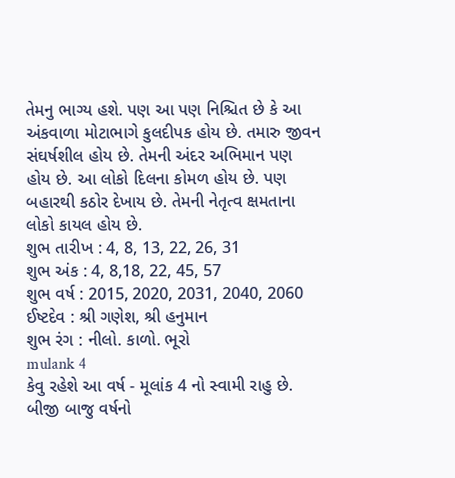તેમનુ ભાગ્ય હશે. પણ આ પણ નિશ્ચિત છે કે આ અંકવાળા મોટાભાગે કુલદીપક હોય છે. તમારુ જીવન સંઘર્ષશીલ હોય છે. તેમની અંદર અભિમાન પણ હોય છે. આ લોકો દિલના કોમળ હોય છે. પણ બહારથી કઠોર દેખાય છે. તેમની નેતૃત્વ ક્ષમતાના લોકો કાયલ હોય છે.
શુભ તારીખ : 4, 8, 13, 22, 26, 31
શુભ અંક : 4, 8,18, 22, 45, 57
શુભ વર્ષ : 2015, 2020, 2031, 2040, 2060
ઈષ્ટદેવ : શ્રી ગણેશ, શ્રી હનુમાન
શુભ રંગ : નીલો. કાળો. ભૂરો
mulank 4
કેવુ રહેશે આ વર્ષ - મૂલાંક 4 નો સ્વામી રાહુ છે. બીજી બાજુ વર્ષનો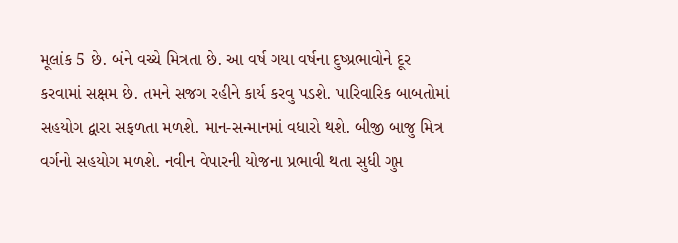મૂલાંક 5 છે. બંને વચ્ચે મિત્રતા છે. આ વર્ષ ગયા વર્ષના દુષ્પ્રભાવોને દૂર કરવામાં સક્ષમ છે. તમને સજગ રહીને કાર્ય કરવુ પડશે. પારિવારિક બાબતોમાં સહયોગ દ્વારા સફળતા મળશે. માન-સન્માનમાં વધારો થશે. બીજી બાજુ મિત્ર વર્ગનો સહયોગ મળશે. નવીન વેપારની યોજના પ્રભાવી થતા સુધી ગુપ્ત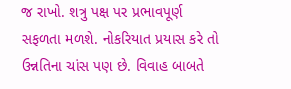જ રાખો. શત્રુ પક્ષ પર પ્રભાવપૂર્ણ સફળતા મળશે. નોકરિયાત પ્રયાસ કરે તો ઉન્નતિના ચાંસ પણ છે. વિવાહ બાબતે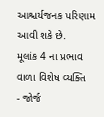આશ્ચર્યજનક પરિણામ આવી શકે છે.
મૂલાંક 4 ના પ્રભાવ વાળા વિશેષ વ્યક્તિ
- જોર્જ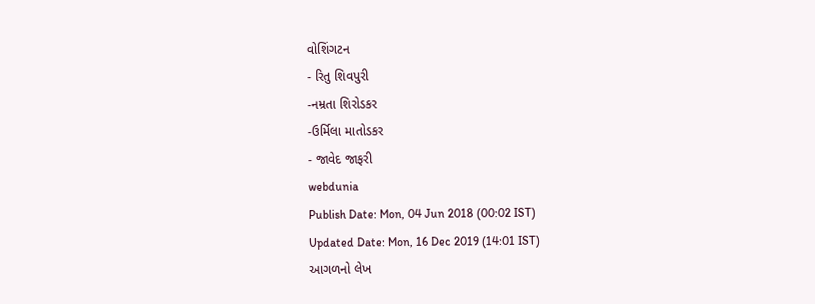વોશિંગટન
- રિતુ શિવપુરી
-નમ્રતા શિરોડકર
-ઉર્મિલા માતોડકર
- જાવેદ જાફરી
webdunia
Publish Date: Mon, 04 Jun 2018 (00:02 IST)
Updated Date: Mon, 16 Dec 2019 (14:01 IST)
આગળનો લેખ